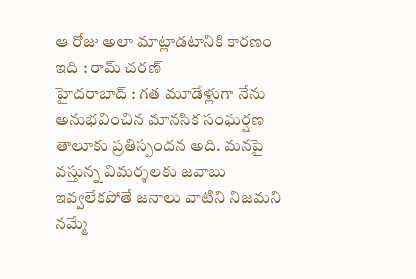ఆ రోజు అలా మాట్లాడటానికి కారణం ఇది : రామ్ చరణ్
హైదరాబాద్ : గత మూడేళ్లుగా నేను అనుభవించిన మానసిక సంఘర్షణ తాలూకు ప్రతిస్పందన అది. మనపై వస్తున్న విమర్శలకు జవాబు ఇవ్వలేకపోతే జనాలు వాటిని నిజమని నమ్మే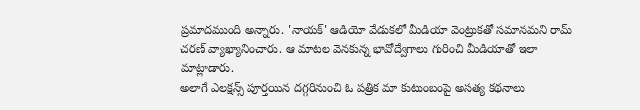ప్రమాదముంది అన్నారు. 'నాయక్' ఆడియో వేడుకలో మీడియా వెంట్రుకతో సమానమని రామ్ చరణ్ వ్యాఖ్యానించారు. ఆ మాటల వెనకున్న భావోద్వేగాలు గురించి మీడియాతో ఇలా మాట్లాడారు.
అలాగే ఎలక్షన్స్ పూర్తయిన దగ్గరినుంచి ఓ పత్రిక మా కుటుంబంపై అసత్య కథనాలు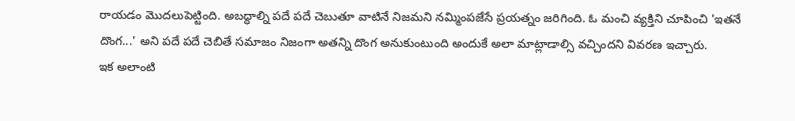రాయడం మొదలుపెట్టింది. అబద్ధాల్ని పదే పదే చెబుతూ వాటినే నిజమని నమ్మింపజేసే ప్రయత్నం జరిగింది. ఓ మంచి వ్యక్తిని చూపించి 'ఇతనే దొంగ...' అని పదే పదే చెబితే సమాజం నిజంగా అతన్ని దొంగ అనుకుంటుంది అందుకే అలా మాట్లాడాల్సి వచ్చిందని వివరణ ఇచ్చారు.
ఇక అలాంటి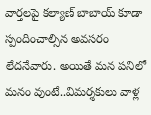వార్తలపై కల్యాణ్ బాబాయ్ కూడా స్పందించాల్సిన అవసరం లేదనేవారు. అయితే మన పనిలో మనం వుంటే..విమర్శకులు వాళ్ల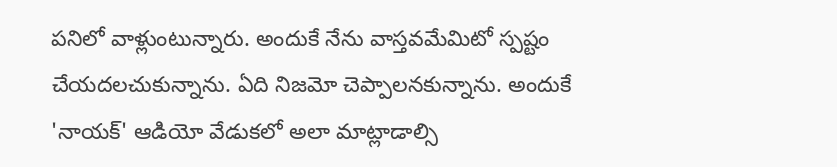పనిలో వాళ్లుంటున్నారు. అందుకే నేను వాస్తవమేమిటో స్పష్టం చేయదలచుకున్నాను. ఏది నిజమో చెప్పాలనకున్నాను. అందుకే 'నాయక్' ఆడియో వేడుకలో అలా మాట్లాడాల్సి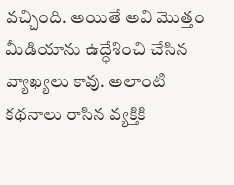వచ్చింది. అయితే అవి మొత్తం మీడియాను ఉద్ధేశించి చేసిన వ్యాఖ్యలు కావు. అలాంటి కథనాలు రాసిన వ్యక్తికి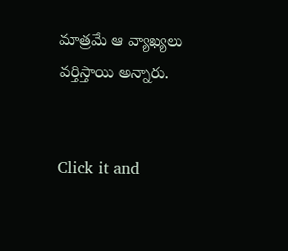మాత్రమే ఆ వ్యాఖ్యలు వర్తిస్తాయి అన్నారు.


Click it and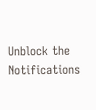Unblock the Notifications